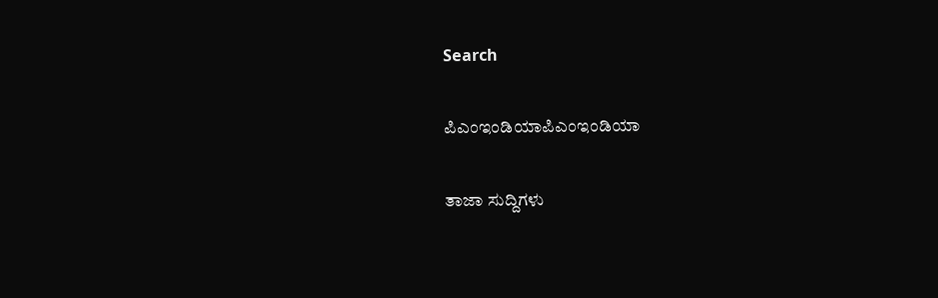Search

ಪಿಎಂಇಂಡಿಯಾಪಿಎಂಇಂಡಿಯಾ

ತಾಜಾ ಸುದ್ದಿಗಳು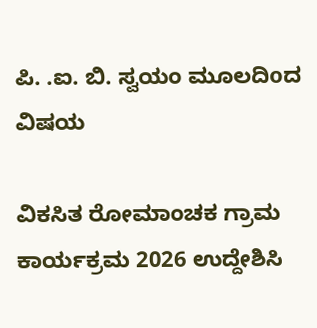ಪಿ. .ಐ. ಬಿ. ಸ್ವಯಂ ಮೂಲದಿoದ ವಿಷಯ

ವಿಕಸಿತ ರೋಮಾಂಚಕ ಗ್ರಾಮ ಕಾರ್ಯಕ್ರಮ 2026 ಉದ್ದೇಶಿಸಿ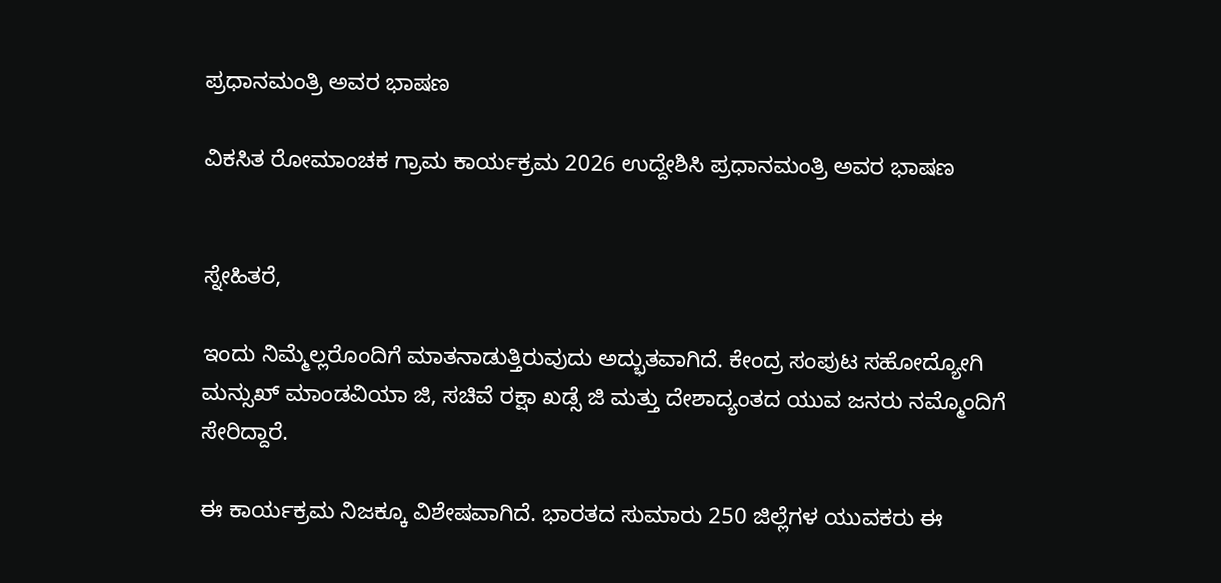ಪ್ರಧಾನಮಂತ್ರಿ ಅವರ ಭಾಷಣ

ವಿಕಸಿತ ರೋಮಾಂಚಕ ಗ್ರಾಮ ಕಾರ್ಯಕ್ರಮ 2026 ಉದ್ದೇಶಿಸಿ ಪ್ರಧಾನಮಂತ್ರಿ ಅವರ ಭಾಷಣ


ಸ್ನೇಹಿತರೆ,

ಇಂದು ನಿಮ್ಮೆಲ್ಲರೊಂದಿಗೆ ಮಾತನಾಡುತ್ತಿರುವುದು ಅದ್ಭುತವಾಗಿದೆ. ಕೇಂದ್ರ ಸಂಪುಟ ಸಹೋದ್ಯೋಗಿ ಮನ್ಸುಖ್ ಮಾಂಡವಿಯಾ ಜಿ, ಸಚಿವೆ ರಕ್ಷಾ ಖಡ್ಸೆ ಜಿ ಮತ್ತು ದೇಶಾದ್ಯಂತದ ಯುವ ಜನರು ನಮ್ಮೊಂದಿಗೆ ಸೇರಿದ್ದಾರೆ.

ಈ ಕಾರ್ಯಕ್ರಮ ನಿಜಕ್ಕೂ ವಿಶೇಷವಾಗಿದೆ. ಭಾರತದ ಸುಮಾರು 250 ಜಿಲ್ಲೆಗಳ ಯುವಕರು ಈ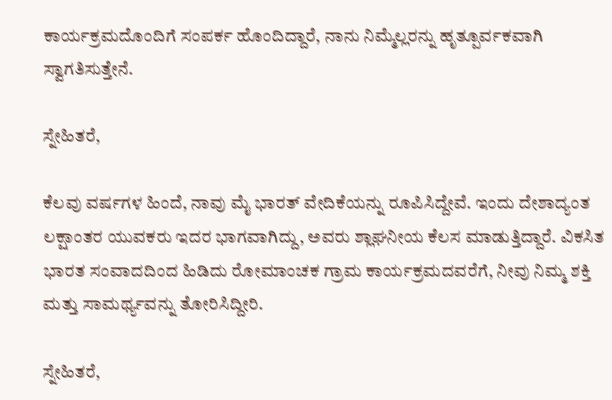ಕಾರ್ಯಕ್ರಮದೊಂದಿಗೆ ಸಂಪರ್ಕ ಹೊಂದಿದ್ದಾರೆ, ನಾನು ನಿಮ್ಮೆಲ್ಲರನ್ನು ಹೃತ್ಪೂರ್ವಕವಾಗಿ ಸ್ವಾಗತಿಸುತ್ತೇನೆ.

ಸ್ನೇಹಿತರೆ,

ಕೆಲವು ವರ್ಷಗಳ ಹಿಂದೆ, ನಾವು ಮೈ ಭಾರತ್ ವೇದಿಕೆಯನ್ನು ರೂಪಿಸಿದ್ದೇವೆ. ಇಂದು ದೇಶಾದ್ಯಂತ ಲಕ್ಷಾಂತರ ಯುವಕರು ಇದರ ಭಾಗವಾಗಿದ್ದು, ಅವರು ಶ್ಲಾಘನೀಯ ಕೆಲಸ ಮಾಡುತ್ತಿದ್ದಾರೆ. ವಿಕಸಿತ ಭಾರತ ಸಂವಾದದಿಂದ ಹಿಡಿದು ರೋಮಾಂಚಕ ಗ್ರಾಮ ಕಾರ್ಯಕ್ರಮದವರೆಗೆ, ನೀವು ನಿಮ್ಮ ಶಕ್ತಿ ಮತ್ತು ಸಾಮರ್ಥ್ಯವನ್ನು ತೋರಿಸಿದ್ದೀರಿ.

ಸ್ನೇಹಿತರೆ,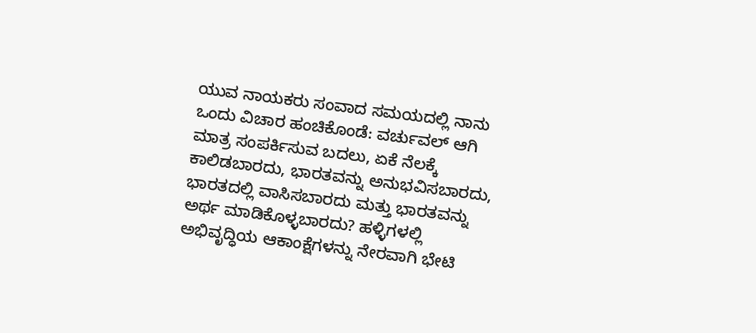ಯುವ ನಾಯಕರು ಸಂವಾದ ಸಮಯದಲ್ಲಿ ನಾನು ಒಂದು ವಿಚಾರ ಹಂಚಿಕೊಂಡೆ: ವರ್ಚುವಲ್ ಆಗಿ ಮಾತ್ರ ಸಂಪರ್ಕಿಸುವ ಬದಲು, ಏಕೆ ನೆಲಕ್ಕೆ ಕಾಲಿಡಬಾರದು, ಭಾರತವನ್ನು ಅನುಭವಿಸಬಾರದು, ಭಾರತದಲ್ಲಿ ವಾಸಿಸಬಾರದು ಮತ್ತು ಭಾರತವನ್ನು ಅರ್ಥ ಮಾಡಿಕೊಳ್ಳಬಾರದು? ಹಳ್ಳಿಗಳಲ್ಲಿ ಅಭಿವೃದ್ಧಿಯ ಆಕಾಂಕ್ಷೆಗಳನ್ನು ನೇರವಾಗಿ ಭೇಟಿ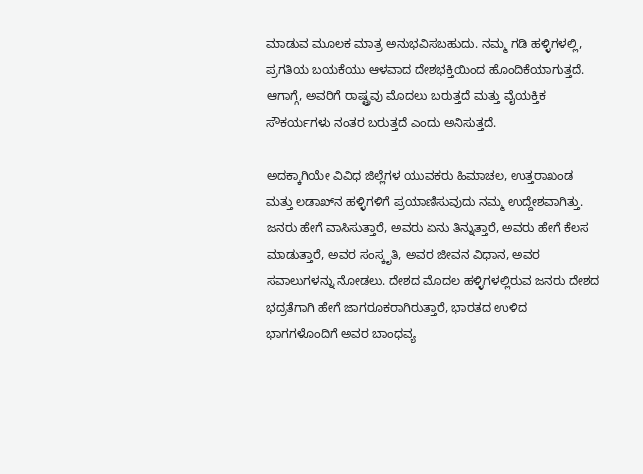ಮಾಡುವ ಮೂಲಕ ಮಾತ್ರ ಅನುಭವಿಸಬಹುದು. ನಮ್ಮ ಗಡಿ ಹಳ್ಳಿಗಳಲ್ಲಿ, ಪ್ರಗತಿಯ ಬಯಕೆಯು ಆಳವಾದ ದೇಶಭಕ್ತಿಯಿಂದ ಹೊಂದಿಕೆಯಾಗುತ್ತದೆ. ಆಗಾಗ್ಗೆ, ಅವರಿಗೆ ರಾಷ್ಟ್ರವು ಮೊದಲು ಬರುತ್ತದೆ ಮತ್ತು ವೈಯಕ್ತಿಕ ಸೌಕರ್ಯಗಳು ನಂತರ ಬರುತ್ತದೆ ಎಂದು ಅನಿಸುತ್ತದೆ.

ಅದಕ್ಕಾಗಿಯೇ ವಿವಿಧ ಜಿಲ್ಲೆಗಳ ಯುವಕರು ಹಿಮಾಚಲ, ಉತ್ತರಾಖಂಡ ಮತ್ತು ಲಡಾಖ್‌ನ ಹಳ್ಳಿಗಳಿಗೆ ಪ್ರಯಾಣಿಸುವುದು ನಮ್ಮ ಉದ್ದೇಶವಾಗಿತ್ತು. ಜನರು ಹೇಗೆ ವಾಸಿಸುತ್ತಾರೆ, ಅವರು ಏನು ತಿನ್ನುತ್ತಾರೆ, ಅವರು ಹೇಗೆ ಕೆಲಸ ಮಾಡುತ್ತಾರೆ, ಅವರ ಸಂಸ್ಕೃತಿ, ಅವರ ಜೀವನ ವಿಧಾನ, ಅವರ ಸವಾಲುಗಳನ್ನು ನೋಡಲು. ದೇಶದ ಮೊದಲ ಹಳ್ಳಿಗಳಲ್ಲಿರುವ ಜನರು ದೇಶದ ಭದ್ರತೆಗಾಗಿ ಹೇಗೆ ಜಾಗರೂಕರಾಗಿರುತ್ತಾರೆ, ಭಾರತದ ಉಳಿದ ಭಾಗಗಳೊಂದಿಗೆ ಅವರ ಬಾಂಧವ್ಯ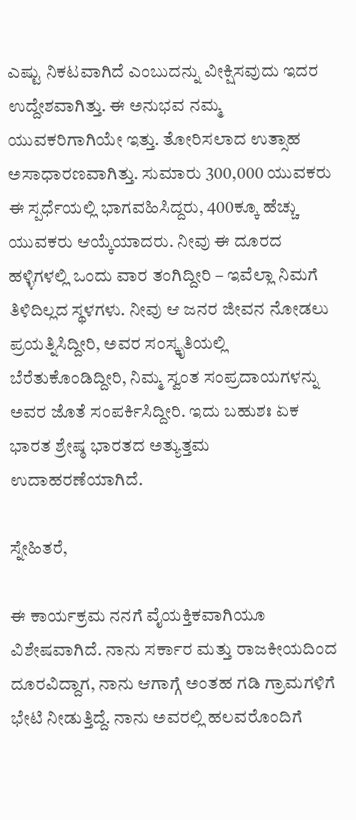ಎಷ್ಟು ನಿಕಟವಾಗಿದೆ ಎಂಬುದನ್ನು ವೀಕ್ಷಿಸವುದು ಇದರ ಉದ್ದೇಶವಾಗಿತ್ತು. ಈ ಅನುಭವ ನಮ್ಮ ಯುವಕರಿಗಾಗಿಯೇ ಇತ್ತು. ತೋರಿಸಲಾದ ಉತ್ಸಾಹ ಅಸಾಧಾರಣವಾಗಿತ್ತು. ಸುಮಾರು 300,000 ಯುವಕರು ಈ ಸ್ಪರ್ಧೆಯಲ್ಲಿ ಭಾಗವಹಿಸಿದ್ದರು, 400ಕ್ಕೂ ಹೆಚ್ಚು ಯುವಕರು ಆಯ್ಕೆಯಾದರು. ನೀವು ಈ ದೂರದ ಹಳ್ಳಿಗಳಲ್ಲಿ ಒಂದು ವಾರ ತಂಗಿದ್ದೀರಿ – ಇವೆಲ್ಲಾ ನಿಮಗೆ ತಿಳಿದಿಲ್ಲದ ಸ್ಥಳಗಳು. ನೀವು ಆ ಜನರ ಜೀವನ ನೋಡಲು ಪ್ರಯತ್ನಿಸಿದ್ದೀರಿ, ಅವರ ಸಂಸ್ಕೃತಿಯಲ್ಲಿ ಬೆರೆತುಕೊಂಡಿದ್ದೀರಿ, ನಿಮ್ಮ ಸ್ವಂತ ಸಂಪ್ರದಾಯಗಳನ್ನು ಅವರ ಜೊತೆ ಸಂಪರ್ಕಿಸಿದ್ದೀರಿ. ಇದು ಬಹುಶಃ ಏಕ ಭಾರತ ಶ್ರೇಷ್ಠ ಭಾರತದ ಅತ್ಯುತ್ತಮ ಉದಾಹರಣೆಯಾಗಿದೆ.

ಸ್ನೇಹಿತರೆ,

ಈ ಕಾರ್ಯಕ್ರಮ ನನಗೆ ವೈಯಕ್ತಿಕವಾಗಿಯೂ ವಿಶೇಷವಾಗಿದೆ. ನಾನು ಸರ್ಕಾರ ಮತ್ತು ರಾಜಕೀಯದಿಂದ ದೂರವಿದ್ದಾಗ, ನಾನು ಆಗಾಗ್ಗೆ ಅಂತಹ ಗಡಿ ಗ್ರಾಮಗಳಿಗೆ ಭೇಟಿ ನೀಡುತ್ತಿದ್ದೆ. ನಾನು ಅವರಲ್ಲಿ ಹಲವರೊಂದಿಗೆ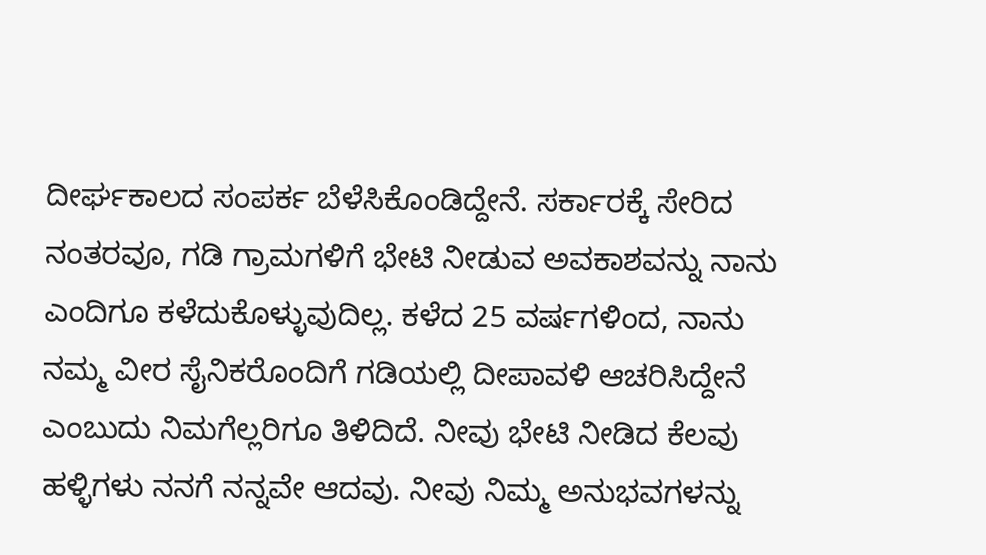ದೀರ್ಘಕಾಲದ ಸಂಪರ್ಕ ಬೆಳೆಸಿಕೊಂಡಿದ್ದೇನೆ. ಸರ್ಕಾರಕ್ಕೆ ಸೇರಿದ ನಂತರವೂ, ಗಡಿ ಗ್ರಾಮಗಳಿಗೆ ಭೇಟಿ ನೀಡುವ ಅವಕಾಶವನ್ನು ನಾನು ಎಂದಿಗೂ ಕಳೆದುಕೊಳ್ಳುವುದಿಲ್ಲ. ಕಳೆದ 25 ವರ್ಷಗಳಿಂದ, ನಾನು ನಮ್ಮ ವೀರ ಸೈನಿಕರೊಂದಿಗೆ ಗಡಿಯಲ್ಲಿ ದೀಪಾವಳಿ ಆಚರಿಸಿದ್ದೇನೆ ಎಂಬುದು ನಿಮಗೆಲ್ಲರಿಗೂ ತಿಳಿದಿದೆ. ನೀವು ಭೇಟಿ ನೀಡಿದ ಕೆಲವು ಹಳ್ಳಿಗಳು ನನಗೆ ನನ್ನವೇ ಆದವು. ನೀವು ನಿಮ್ಮ ಅನುಭವಗಳನ್ನು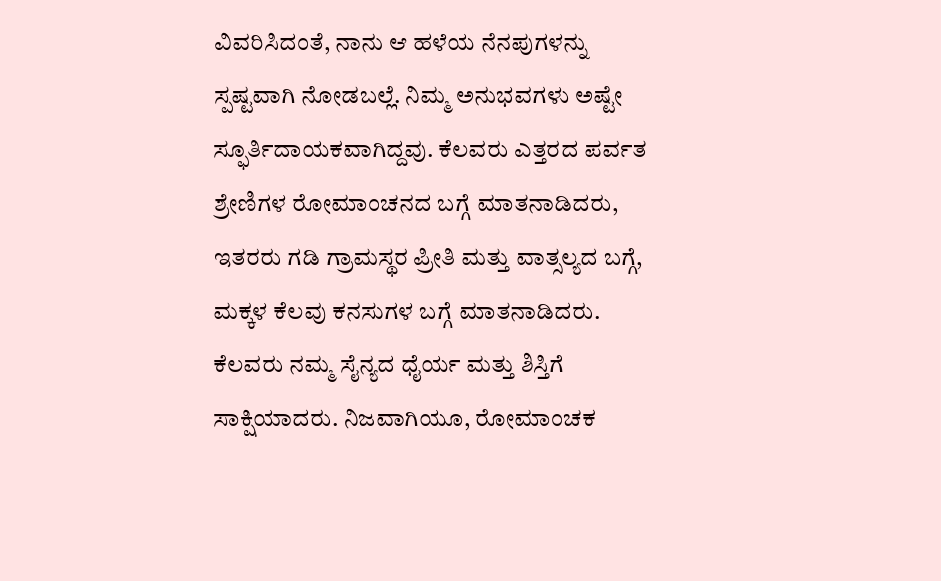ವಿವರಿಸಿದಂತೆ, ನಾನು ಆ ಹಳೆಯ ನೆನಪುಗಳನ್ನು ಸ್ಪಷ್ಟವಾಗಿ ನೋಡಬಲ್ಲೆ. ನಿಮ್ಮ ಅನುಭವಗಳು ಅಷ್ಟೇ ಸ್ಫೂರ್ತಿದಾಯಕವಾಗಿದ್ದವು. ಕೆಲವರು ಎತ್ತರದ ಪರ್ವತ ಶ್ರೇಣಿಗಳ ರೋಮಾಂಚನದ ಬಗ್ಗೆ ಮಾತನಾಡಿದರು, ಇತರರು ಗಡಿ ಗ್ರಾಮಸ್ಥರ ಪ್ರೀತಿ ಮತ್ತು ವಾತ್ಸಲ್ಯದ ಬಗ್ಗೆ, ಮಕ್ಕಳ ಕೆಲವು ಕನಸುಗಳ ಬಗ್ಗೆ ಮಾತನಾಡಿದರು. ಕೆಲವರು ನಮ್ಮ ಸೈನ್ಯದ ಧೈರ್ಯ ಮತ್ತು ಶಿಸ್ತಿಗೆ ಸಾಕ್ಷಿಯಾದರು. ನಿಜವಾಗಿಯೂ, ರೋಮಾಂಚಕ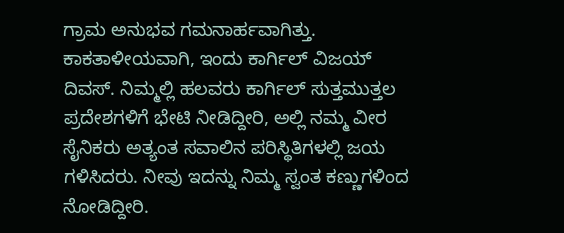ಗ್ರಾಮ ಅನುಭವ ಗಮನಾರ್ಹವಾಗಿತ್ತು. ಕಾಕತಾಳೀಯವಾಗಿ, ಇಂದು ಕಾರ್ಗಿಲ್ ವಿಜಯ್ ದಿವಸ್. ನಿಮ್ಮಲ್ಲಿ ಹಲವರು ಕಾರ್ಗಿಲ್ ಸುತ್ತಮುತ್ತಲ ಪ್ರದೇಶಗಳಿಗೆ ಭೇಟಿ ನೀಡಿದ್ದೀರಿ, ಅಲ್ಲಿ ನಮ್ಮ ವೀರ ಸೈನಿಕರು ಅತ್ಯಂತ ಸವಾಲಿನ ಪರಿಸ್ಥಿತಿಗಳಲ್ಲಿ ಜಯ ಗಳಿಸಿದರು. ನೀವು ಇದನ್ನು ನಿಮ್ಮ ಸ್ವಂತ ಕಣ್ಣುಗಳಿಂದ ನೋಡಿದ್ದೀರಿ.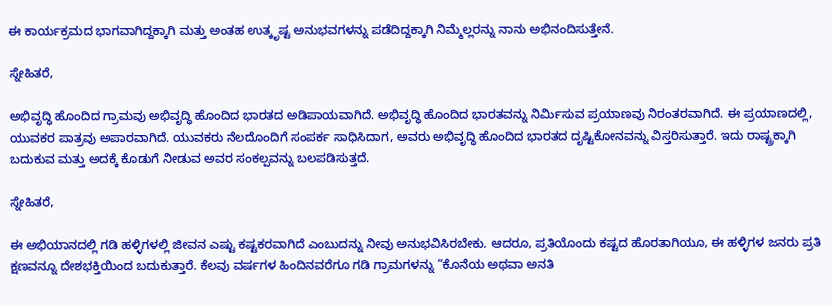ಈ ಕಾರ್ಯಕ್ರಮದ ಭಾಗವಾಗಿದ್ದಕ್ಕಾಗಿ ಮತ್ತು ಅಂತಹ ಉತ್ಕೃಷ್ಟ ಅನುಭವಗಳನ್ನು ಪಡೆದಿದ್ದಕ್ಕಾಗಿ ನಿಮ್ಮೆಲ್ಲರನ್ನು ನಾನು ಅಭಿನಂದಿಸುತ್ತೇನೆ.

ಸ್ನೇಹಿತರೆ,

ಅಭಿವೃದ್ಧಿ ಹೊಂದಿದ ಗ್ರಾಮವು ಅಭಿವೃದ್ಧಿ ಹೊಂದಿದ ಭಾರತದ ಅಡಿಪಾಯವಾಗಿದೆ. ಅಭಿವೃದ್ಧಿ ಹೊಂದಿದ ಭಾರತವನ್ನು ನಿರ್ಮಿಸುವ ಪ್ರಯಾಣವು ನಿರಂತರವಾಗಿದೆ. ಈ ಪ್ರಯಾಣದಲ್ಲಿ, ಯುವಕರ ಪಾತ್ರವು ಅಪಾರವಾಗಿದೆ. ಯುವಕರು ನೆಲದೊಂದಿಗೆ ಸಂಪರ್ಕ ಸಾಧಿಸಿದಾಗ, ಅವರು ಅಭಿವೃದ್ಧಿ ಹೊಂದಿದ ಭಾರತದ ದೃಷ್ಟಿಕೋನವನ್ನು ವಿಸ್ತರಿಸುತ್ತಾರೆ. ಇದು ರಾಷ್ಟ್ರಕ್ಕಾಗಿ ಬದುಕುವ ಮತ್ತು ಅದಕ್ಕೆ ಕೊಡುಗೆ ನೀಡುವ ಅವರ ಸಂಕಲ್ಪವನ್ನು ಬಲಪಡಿಸುತ್ತದೆ.

ಸ್ನೇಹಿತರೆ,

ಈ ಅಭಿಯಾನದಲ್ಲಿ ಗಡಿ ಹಳ್ಳಿಗಳಲ್ಲಿ ಜೀವನ ಎಷ್ಟು ಕಷ್ಟಕರವಾಗಿದೆ ಎಂಬುದನ್ನು ನೀವು ಅನುಭವಿಸಿರಬೇಕು. ಆದರೂ, ಪ್ರತಿಯೊಂದು ಕಷ್ಟದ ಹೊರತಾಗಿಯೂ, ಈ ಹಳ್ಳಿಗಳ ಜನರು ಪ್ರತಿ ಕ್ಷಣವನ್ನೂ ದೇಶಭಕ್ತಿಯಿಂದ ಬದುಕುತ್ತಾರೆ. ಕೆಲವು ವರ್ಷಗಳ ಹಿಂದಿನವರೆಗೂ ಗಡಿ ಗ್ರಾಮಗಳನ್ನು “ಕೊನೆಯ ಅಥವಾ ಅನತಿ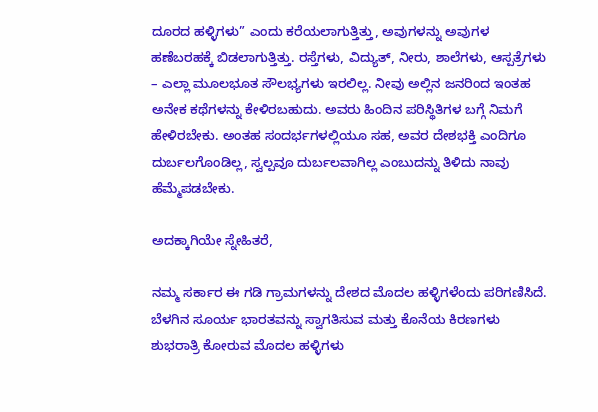ದೂರದ ಹಳ್ಳಿಗಳು” ಎಂದು ಕರೆಯಲಾಗುತ್ತಿತ್ತು, ಅವುಗಳನ್ನು ಅವುಗಳ ಹಣೆಬರಹಕ್ಕೆ ಬಿಡಲಾಗುತ್ತಿತ್ತು. ರಸ್ತೆಗಳು, ವಿದ್ಯುತ್, ನೀರು, ಶಾಲೆಗಳು, ಆಸ್ಪತ್ರೆಗಳು – ಎಲ್ಲಾ ಮೂಲಭೂತ ಸೌಲಭ್ಯಗಳು ಇರಲಿಲ್ಲ. ನೀವು ಅಲ್ಲಿನ ಜನರಿಂದ ಇಂತಹ ಅನೇಕ ಕಥೆಗಳನ್ನು ಕೇಳಿರಬಹುದು. ಅವರು ಹಿಂದಿನ ಪರಿಸ್ಥಿತಿಗಳ ಬಗ್ಗೆ ನಿಮಗೆ ಹೇಳಿರಬೇಕು. ಅಂತಹ ಸಂದರ್ಭಗಳಲ್ಲಿಯೂ ಸಹ, ಅವರ ದೇಶಭಕ್ತಿ ಎಂದಿಗೂ ದುರ್ಬಲಗೊಂಡಿಲ್ಲ, ಸ್ವಲ್ಪವೂ ದುರ್ಬಲವಾಗಿಲ್ಲ ಎಂಬುದನ್ನು ತಿಳಿದು ನಾವು ಹೆಮ್ಮೆಪಡಬೇಕು.

ಅದಕ್ಕಾಗಿಯೇ ಸ್ನೇಹಿತರೆ,

ನಮ್ಮ ಸರ್ಕಾರ ಈ ಗಡಿ ಗ್ರಾಮಗಳನ್ನು ದೇಶದ ಮೊದಲ ಹಳ್ಳಿಗಳೆಂದು ಪರಿಗಣಿಸಿದೆ. ಬೆಳಗಿನ ಸೂರ್ಯ ಭಾರತವನ್ನು ಸ್ವಾಗತಿಸುವ ಮತ್ತು ಕೊನೆಯ ಕಿರಣಗಳು ಶುಭರಾತ್ರಿ ಕೋರುವ ಮೊದಲ ಹಳ್ಳಿಗಳು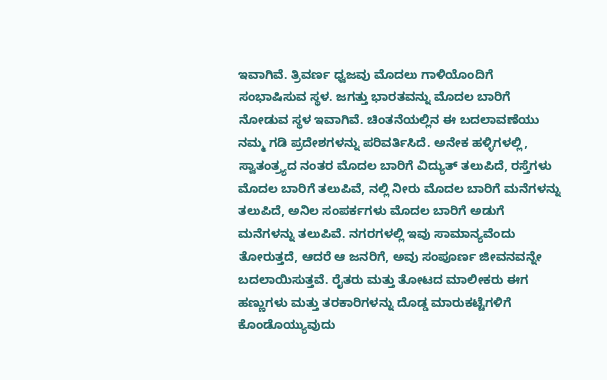ಇವಾಗಿವೆ. ತ್ರಿವರ್ಣ ಧ್ವಜವು ಮೊದಲು ಗಾಳಿಯೊಂದಿಗೆ ಸಂಭಾಷಿಸುವ ಸ್ಥಳ. ಜಗತ್ತು ಭಾರತವನ್ನು ಮೊದಲ ಬಾರಿಗೆ ನೋಡುವ ಸ್ಥಳ ಇವಾಗಿವೆ. ಚಿಂತನೆಯಲ್ಲಿನ ಈ ಬದಲಾವಣೆಯು ನಮ್ಮ ಗಡಿ ಪ್ರದೇಶಗಳನ್ನು ಪರಿವರ್ತಿಸಿದೆ. ಅನೇಕ ಹಳ್ಳಿಗಳಲ್ಲಿ, ಸ್ವಾತಂತ್ರ್ಯದ ನಂತರ ಮೊದಲ ಬಾರಿಗೆ ವಿದ್ಯುತ್ ತಲುಪಿದೆ, ರಸ್ತೆಗಳು ಮೊದಲ ಬಾರಿಗೆ ತಲುಪಿವೆ, ನಲ್ಲಿ ನೀರು ಮೊದಲ ಬಾರಿಗೆ ಮನೆಗಳನ್ನು ತಲುಪಿದೆ, ಅನಿಲ ಸಂಪರ್ಕಗಳು ಮೊದಲ ಬಾರಿಗೆ ಅಡುಗೆ ಮನೆಗಳನ್ನು ತಲುಪಿವೆ. ನಗರಗಳಲ್ಲಿ ಇವು ಸಾಮಾನ್ಯವೆಂದು ತೋರುತ್ತದೆ, ಆದರೆ ಆ ಜನರಿಗೆ, ಅವು ಸಂಪೂರ್ಣ ಜೀವನವನ್ನೇ ಬದಲಾಯಿಸುತ್ತವೆ. ರೈತರು ಮತ್ತು ತೋಟದ ಮಾಲೀಕರು ಈಗ ಹಣ್ಣುಗಳು ಮತ್ತು ತರಕಾರಿಗಳನ್ನು ದೊಡ್ಡ ಮಾರುಕಟ್ಟೆಗಳಿಗೆ ಕೊಂಡೊಯ್ಯುವುದು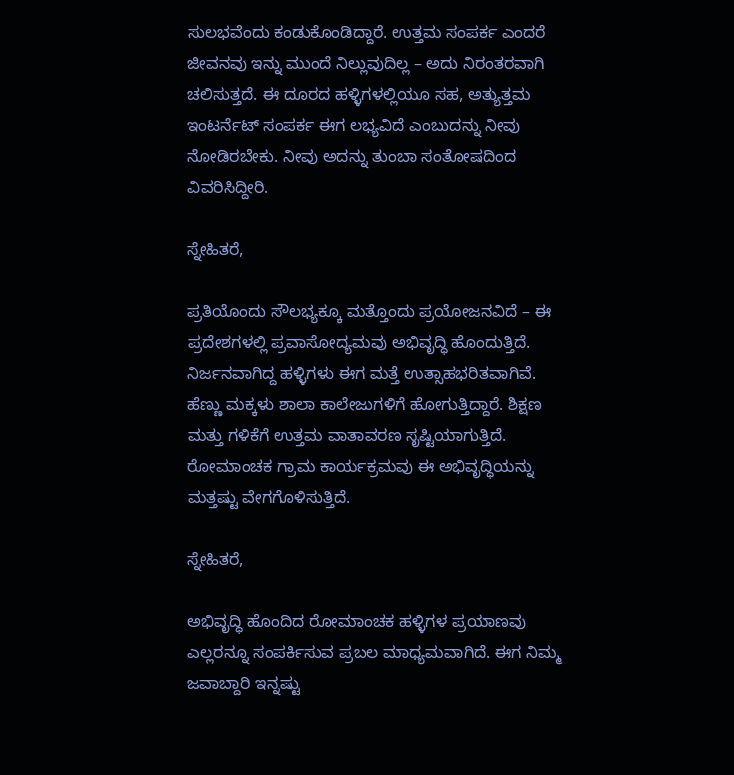ಸುಲಭವೆಂದು ಕಂಡುಕೊಂಡಿದ್ದಾರೆ. ಉತ್ತಮ ಸಂಪರ್ಕ ಎಂದರೆ ಜೀವನವು ಇನ್ನು ಮುಂದೆ ನಿಲ್ಲುವುದಿಲ್ಲ – ಅದು ನಿರಂತರವಾಗಿ ಚಲಿಸುತ್ತದೆ. ಈ ದೂರದ ಹಳ್ಳಿಗಳಲ್ಲಿಯೂ ಸಹ, ಅತ್ಯುತ್ತಮ ಇಂಟರ್ನೆಟ್ ಸಂಪರ್ಕ ಈಗ ಲಭ್ಯವಿದೆ ಎಂಬುದನ್ನು ನೀವು ನೋಡಿರಬೇಕು. ನೀವು ಅದನ್ನು ತುಂಬಾ ಸಂತೋಷದಿಂದ ವಿವರಿಸಿದ್ದೀರಿ.

ಸ್ನೇಹಿತರೆ,

ಪ್ರತಿಯೊಂದು ಸೌಲಭ್ಯಕ್ಕೂ ಮತ್ತೊಂದು ಪ್ರಯೋಜನವಿದೆ – ಈ ಪ್ರದೇಶಗಳಲ್ಲಿ ಪ್ರವಾಸೋದ್ಯಮವು ಅಭಿವೃದ್ಧಿ ಹೊಂದುತ್ತಿದೆ. ನಿರ್ಜನವಾಗಿದ್ದ ಹಳ್ಳಿಗಳು ಈಗ ಮತ್ತೆ ಉತ್ಸಾಹಭರಿತವಾಗಿವೆ. ಹೆಣ್ಣು ಮಕ್ಕಳು ಶಾಲಾ ಕಾಲೇಜುಗಳಿಗೆ ಹೋಗುತ್ತಿದ್ದಾರೆ. ಶಿಕ್ಷಣ ಮತ್ತು ಗಳಿಕೆಗೆ ಉತ್ತಮ ವಾತಾವರಣ ಸೃಷ್ಟಿಯಾಗುತ್ತಿದೆ. ರೋಮಾಂಚಕ ಗ್ರಾಮ ಕಾರ್ಯಕ್ರಮವು ಈ ಅಭಿವೃದ್ಧಿಯನ್ನು ಮತ್ತಷ್ಟು ವೇಗಗೊಳಿಸುತ್ತಿದೆ.

ಸ್ನೇಹಿತರೆ,

ಅಭಿವೃದ್ಧಿ ಹೊಂದಿದ ರೋಮಾಂಚಕ ಹಳ್ಳಿಗಳ ಪ್ರಯಾಣವು ಎಲ್ಲರನ್ನೂ ಸಂಪರ್ಕಿಸುವ ಪ್ರಬಲ ಮಾಧ್ಯಮವಾಗಿದೆ. ಈಗ ನಿಮ್ಮ ಜವಾಬ್ದಾರಿ ಇನ್ನಷ್ಟು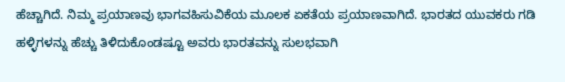ಹೆಚ್ಚಾಗಿದೆ. ನಿಮ್ಮ ಪ್ರಯಾಣವು ಭಾಗವಹಿಸುವಿಕೆಯ ಮೂಲಕ ಏಕತೆಯ ಪ್ರಯಾಣವಾಗಿದೆ. ಭಾರತದ ಯುವಕರು ಗಡಿ ಹಳ್ಳಿಗಳನ್ನು ಹೆಚ್ಚು ತಿಳಿದುಕೊಂಡಷ್ಟೂ ಅವರು ಭಾರತವನ್ನು ಸುಲಭವಾಗಿ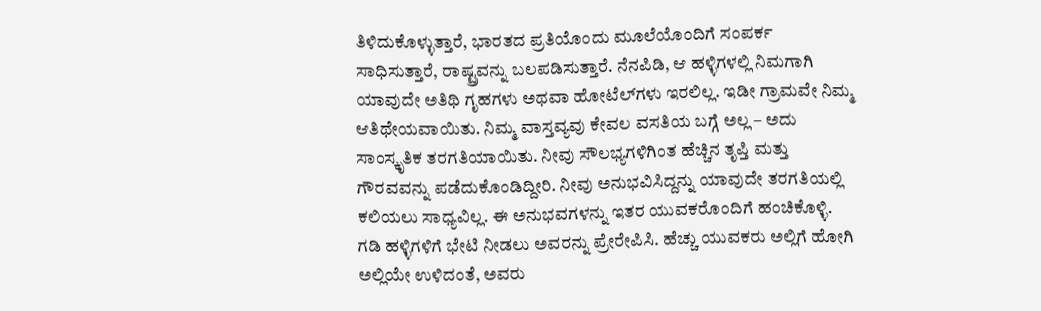ತಿಳಿದುಕೊಳ್ಳುತ್ತಾರೆ, ಭಾರತದ ಪ್ರತಿಯೊಂದು ಮೂಲೆಯೊಂದಿಗೆ ಸಂಪರ್ಕ ಸಾಧಿಸುತ್ತಾರೆ, ರಾಷ್ಟ್ರವನ್ನು ಬಲಪಡಿಸುತ್ತಾರೆ. ನೆನಪಿಡಿ, ಆ ಹಳ್ಳಿಗಳಲ್ಲಿ ನಿಮಗಾಗಿ ಯಾವುದೇ ಅತಿಥಿ ಗೃಹಗಳು ಅಥವಾ ಹೋಟೆಲ್‌ಗಳು ಇರಲಿಲ್ಲ. ಇಡೀ ಗ್ರಾಮವೇ ನಿಮ್ಮ ಆತಿಥೇಯವಾಯಿತು. ನಿಮ್ಮ ವಾಸ್ತವ್ಯವು ಕೇವಲ ವಸತಿಯ ಬಗ್ಗೆ ಅಲ್ಲ – ಅದು ಸಾಂಸ್ಕೃತಿಕ ತರಗತಿಯಾಯಿತು. ನೀವು ಸೌಲಭ್ಯಗಳಿಗಿಂತ ಹೆಚ್ಚಿನ ತೃಪ್ತಿ ಮತ್ತು ಗೌರವವನ್ನು ಪಡೆದುಕೊಂಡಿದ್ದೀರಿ. ನೀವು ಅನುಭವಿಸಿದ್ದನ್ನು ಯಾವುದೇ ತರಗತಿಯಲ್ಲಿ ಕಲಿಯಲು ಸಾಧ್ಯವಿಲ್ಲ. ಈ ಅನುಭವಗಳನ್ನು ಇತರ ಯುವಕರೊಂದಿಗೆ ಹಂಚಿಕೊಳ್ಳಿ. ಗಡಿ ಹಳ್ಳಿಗಳಿಗೆ ಭೇಟಿ ನೀಡಲು ಅವರನ್ನು ಪ್ರೇರೇಪಿಸಿ. ಹೆಚ್ಚು ಯುವಕರು ಅಲ್ಲಿಗೆ ಹೋಗಿ ಅಲ್ಲಿಯೇ ಉಳಿದಂತೆ, ಅವರು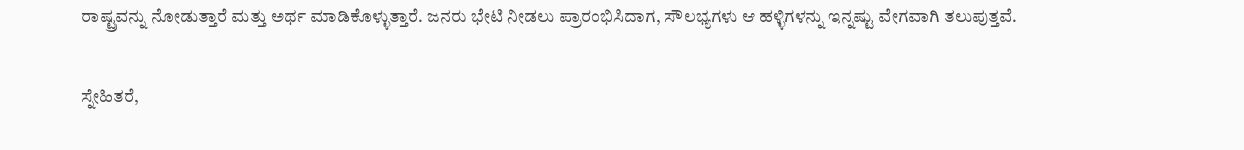ರಾಷ್ಟ್ರವನ್ನು ನೋಡುತ್ತಾರೆ ಮತ್ತು ಅರ್ಥ ಮಾಡಿಕೊಳ್ಳುತ್ತಾರೆ. ಜನರು ಭೇಟಿ ನೀಡಲು ಪ್ರಾರಂಭಿಸಿದಾಗ, ಸೌಲಭ್ಯಗಳು ಆ ಹಳ್ಳಿಗಳನ್ನು ಇನ್ನಷ್ಟು ವೇಗವಾಗಿ ತಲುಪುತ್ತವೆ.

ಸ್ನೇಹಿತರೆ,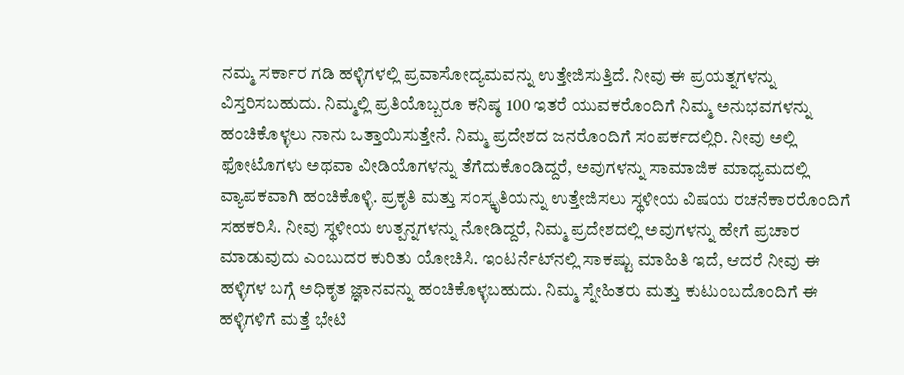ನಮ್ಮ ಸರ್ಕಾರ ಗಡಿ ಹಳ್ಳಿಗಳಲ್ಲಿ ಪ್ರವಾಸೋದ್ಯಮವನ್ನು ಉತ್ತೇಜಿಸುತ್ತಿದೆ. ನೀವು ಈ ಪ್ರಯತ್ನಗಳನ್ನು ವಿಸ್ತರಿಸಬಹುದು. ನಿಮ್ಮಲ್ಲಿ ಪ್ರತಿಯೊಬ್ಬರೂ ಕನಿಷ್ಠ 100 ಇತರೆ ಯುವಕರೊಂದಿಗೆ ನಿಮ್ಮ ಅನುಭವಗಳನ್ನು ಹಂಚಿಕೊಳ್ಳಲು ನಾನು ಒತ್ತಾಯಿಸುತ್ತೇನೆ. ನಿಮ್ಮ ಪ್ರದೇಶದ ಜನರೊಂದಿಗೆ ಸಂಪರ್ಕದಲ್ಲಿರಿ. ನೀವು ಅಲ್ಲಿ ಫೋಟೊಗಳು ಅಥವಾ ವೀಡಿಯೊಗಳನ್ನು ತೆಗೆದುಕೊಂಡಿದ್ದರೆ, ಅವುಗಳನ್ನು ಸಾಮಾಜಿಕ ಮಾಧ್ಯಮದಲ್ಲಿ ವ್ಯಾಪಕವಾಗಿ ಹಂಚಿಕೊಳ್ಳಿ. ಪ್ರಕೃತಿ ಮತ್ತು ಸಂಸ್ಕೃತಿಯನ್ನು ಉತ್ತೇಜಿಸಲು ಸ್ಥಳೀಯ ವಿಷಯ ರಚನೆಕಾರರೊಂದಿಗೆ ಸಹಕರಿಸಿ. ನೀವು ಸ್ಥಳೀಯ ಉತ್ಪನ್ನಗಳನ್ನು ನೋಡಿದ್ದರೆ, ನಿಮ್ಮ ಪ್ರದೇಶದಲ್ಲಿ ಅವುಗಳನ್ನು ಹೇಗೆ ಪ್ರಚಾರ ಮಾಡುವುದು ಎಂಬುದರ ಕುರಿತು ಯೋಚಿಸಿ. ಇಂಟರ್ನೆಟ್‌ನಲ್ಲಿ ಸಾಕಷ್ಟು ಮಾಹಿತಿ ಇದೆ, ಆದರೆ ನೀವು ಈ ಹಳ್ಳಿಗಳ ಬಗ್ಗೆ ಅಧಿಕೃತ ಜ್ಞಾನವನ್ನು ಹಂಚಿಕೊಳ್ಳಬಹುದು. ನಿಮ್ಮ ಸ್ನೇಹಿತರು ಮತ್ತು ಕುಟುಂಬದೊಂದಿಗೆ ಈ ಹಳ್ಳಿಗಳಿಗೆ ಮತ್ತೆ ಭೇಟಿ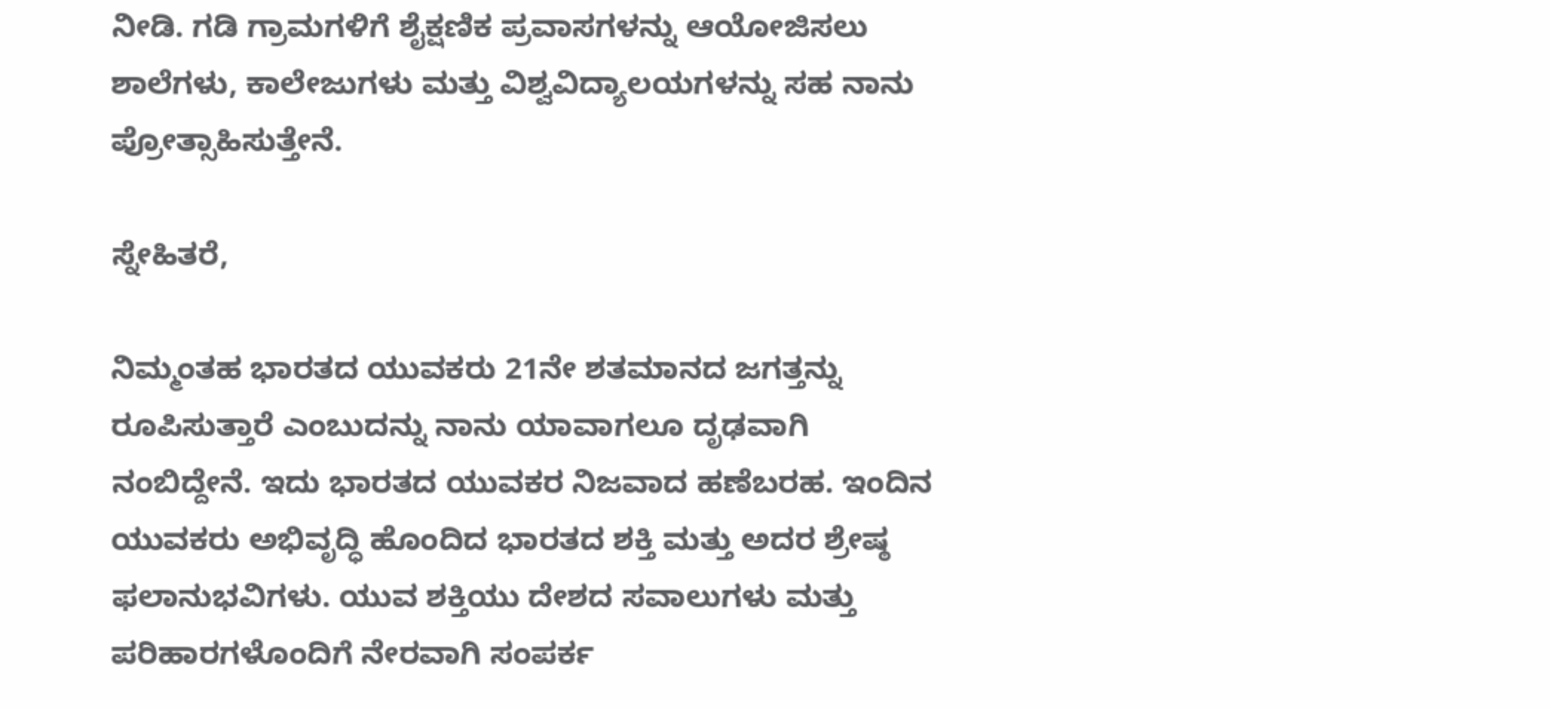ನೀಡಿ. ಗಡಿ ಗ್ರಾಮಗಳಿಗೆ ಶೈಕ್ಷಣಿಕ ಪ್ರವಾಸಗಳನ್ನು ಆಯೋಜಿಸಲು ಶಾಲೆಗಳು, ಕಾಲೇಜುಗಳು ಮತ್ತು ವಿಶ್ವವಿದ್ಯಾಲಯಗಳನ್ನು ಸಹ ನಾನು ಪ್ರೋತ್ಸಾಹಿಸುತ್ತೇನೆ.

ಸ್ನೇಹಿತರೆ,

ನಿಮ್ಮಂತಹ ಭಾರತದ ಯುವಕರು 21ನೇ ಶತಮಾನದ ಜಗತ್ತನ್ನು ರೂಪಿಸುತ್ತಾರೆ ಎಂಬುದನ್ನು ನಾನು ಯಾವಾಗಲೂ ದೃಢವಾಗಿ ನಂಬಿದ್ದೇನೆ. ಇದು ಭಾರತದ ಯುವಕರ ನಿಜವಾದ ಹಣೆಬರಹ. ಇಂದಿನ ಯುವಕರು ಅಭಿವೃದ್ಧಿ ಹೊಂದಿದ ಭಾರತದ ಶಕ್ತಿ ಮತ್ತು ಅದರ ಶ್ರೇಷ್ಠ ಫಲಾನುಭವಿಗಳು. ಯುವ ಶಕ್ತಿಯು ದೇಶದ ಸವಾಲುಗಳು ಮತ್ತು ಪರಿಹಾರಗಳೊಂದಿಗೆ ನೇರವಾಗಿ ಸಂಪರ್ಕ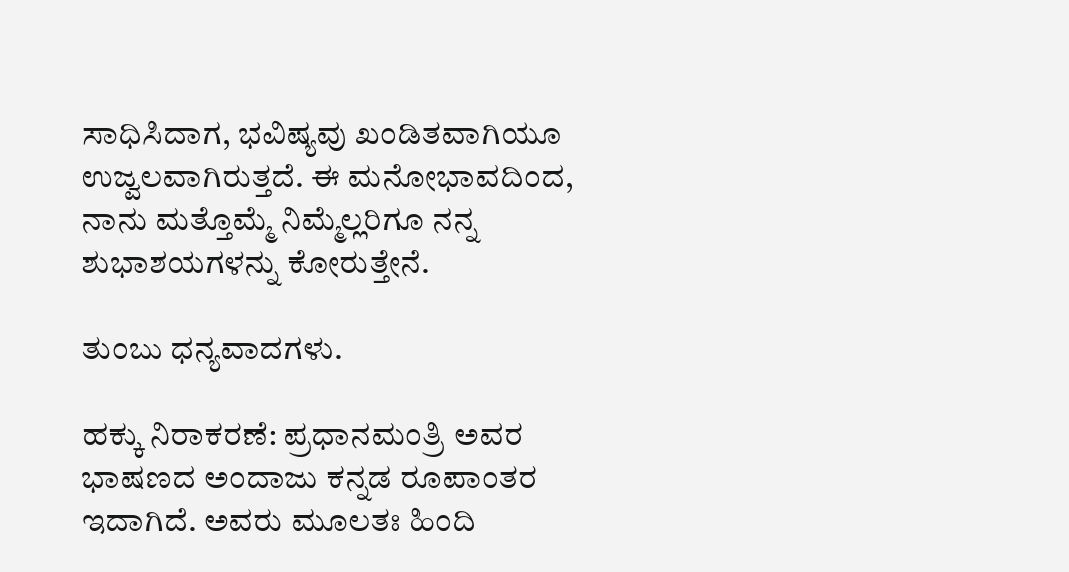ಸಾಧಿಸಿದಾಗ, ಭವಿಷ್ಯವು ಖಂಡಿತವಾಗಿಯೂ ಉಜ್ವಲವಾಗಿರುತ್ತದೆ. ಈ ಮನೋಭಾವದಿಂದ, ನಾನು ಮತ್ತೊಮ್ಮೆ ನಿಮ್ಮೆಲ್ಲರಿಗೂ ನನ್ನ ಶುಭಾಶಯಗಳನ್ನು ಕೋರುತ್ತೇನೆ.

ತುಂಬು ಧನ್ಯವಾದಗಳು.

ಹಕ್ಕು ನಿರಾಕರಣೆ: ಪ್ರಧಾನಮಂತ್ರಿ ಅವರ ಭಾಷಣದ ಅಂದಾಜು ಕನ್ನಡ ರೂಪಾಂತರ ಇದಾಗಿದೆ. ಅವರು ಮೂಲತಃ ಹಿಂದಿ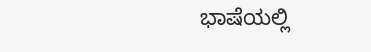ಭಾಷೆಯಲ್ಲಿ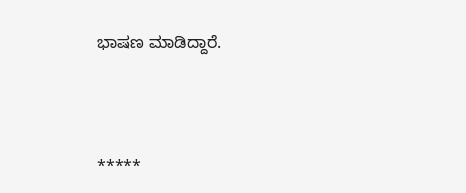ಭಾಷಣ ಮಾಡಿದ್ದಾರೆ.



*****